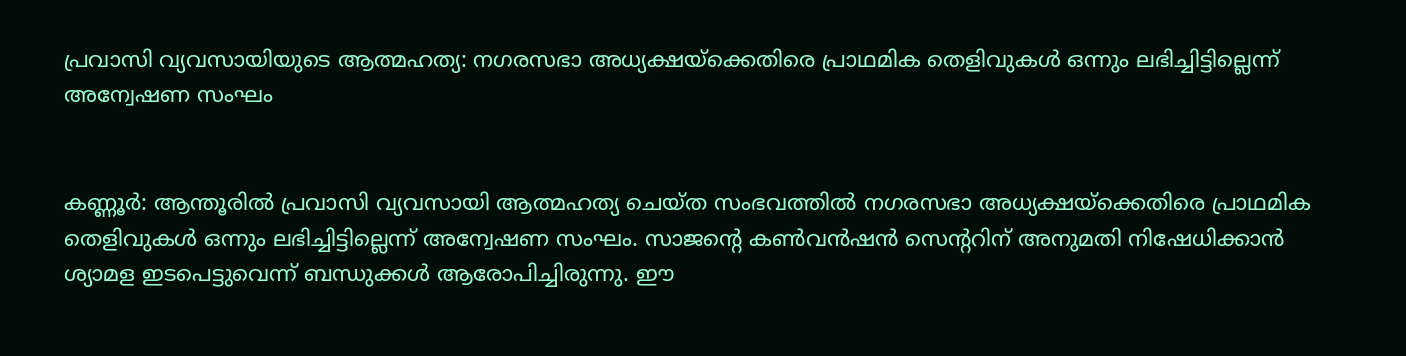പ്രവാസി വ്യവസായിയുടെ ആത്മഹത്യ: നഗരസഭാ അധ്യക്ഷയ്‌ക്കെതിരെ പ്രാഥമിക തെളിവുകള്‍ ഒന്നും ലഭിച്ചിട്ടില്ലെന്ന് അന്വേഷണ സംഘം


കണ്ണൂര്‍: ആന്തൂരില്‍ പ്രവാസി വ്യവസായി ആത്മഹത്യ ചെയ്ത സംഭവത്തില്‍ നഗരസഭാ അധ്യക്ഷയ്‌ക്കെതിരെ പ്രാഥമിക തെളിവുകള്‍ ഒന്നും ലഭിച്ചിട്ടില്ലെന്ന് അന്വേഷണ സംഘം. സാജന്റെ കണ്‍വന്‍ഷന്‍ സെന്ററിന് അനുമതി നിഷേധിക്കാന്‍ ശ്യാമള ഇടപെട്ടുവെന്ന് ബന്ധുക്കള്‍ ആരോപിച്ചിരുന്നു. ഈ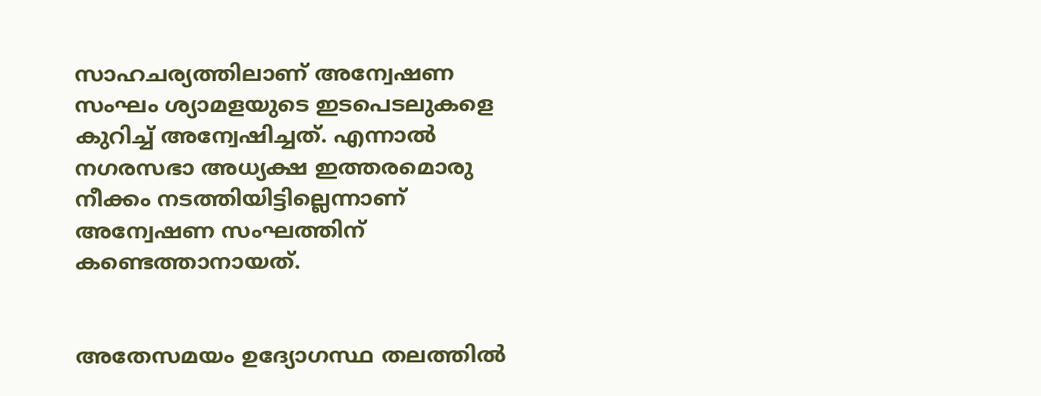സാഹചര്യത്തിലാണ് അന്വേഷണ സംഘം ശ്യാമളയുടെ ഇടപെടലുകളെ കുറിച്ച്‌ അന്വേഷിച്ചത്. എന്നാല്‍ നഗരസഭാ അധ്യക്ഷ ഇത്തരമൊരു നീക്കം നടത്തിയിട്ടില്ലെന്നാണ് അന്വേഷണ സംഘത്തിന് കണ്ടെത്താനായത്.


അതേസമയം ഉദ്യോഗസ്ഥ തലത്തില്‍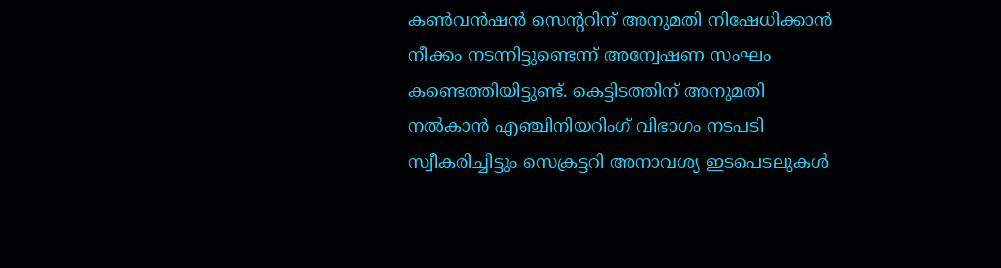കണ്‍വന്‍ഷന്‍ സെന്ററിന് അനുമതി നിഷേധിക്കാന്‍ നീക്കം നടന്നിട്ടുണ്ടെന്ന് അന്വേഷണ സംഘം കണ്ടെത്തിയിട്ടുണ്ട്. കെട്ടിടത്തിന് അനുമതി നല്‍കാന്‍ എഞ്ചിനിയറിംഗ് വിഭാഗം നടപടി സ്വീകരിച്ചിട്ടും സെക്രട്ടറി അനാവശ്യ ഇടപെടലുകള്‍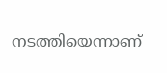നടത്തിയെന്നാണ്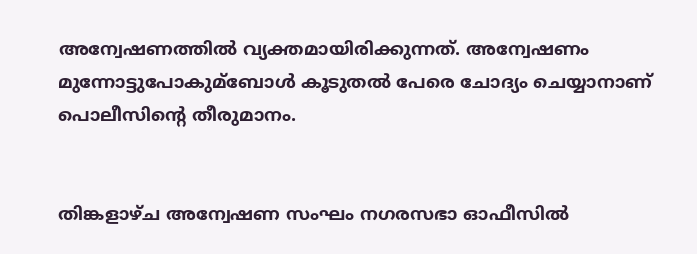അന്വേഷണത്തില്‍ വ്യക്തമായിരിക്കുന്നത്. അന്വേഷണം മുന്നോട്ടുപോകുമ്ബോള്‍ കൂടുതല്‍ പേരെ ചോദ്യം ചെയ്യാനാണ് പൊലീസിന്റെ തീരുമാനം.


തിങ്കളാഴ്ച അന്വേഷണ സംഘം നഗരസഭാ ഓഫീസില്‍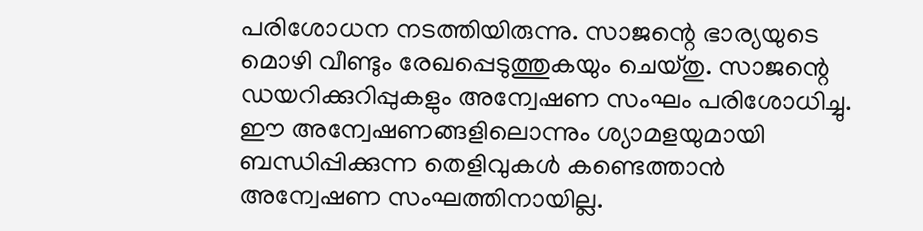പരിശോധന നടത്തിയിരുന്നു. സാജന്റെ ഭാര്യയുടെ മൊഴി വീണ്ടും രേഖപ്പെടുത്തുകയും ചെയ്തു. സാജന്റെ ഡയറിക്കുറിപ്പുകളും അന്വേഷണ സംഘം പരിശോധിച്ചു. ഈ അന്വേഷണങ്ങളിലൊന്നും ശ്യാമളയുമായി ബന്ധിപ്പിക്കുന്ന തെളിവുകള്‍ കണ്ടെത്താന്‍ അന്വേഷണ സംഘത്തിനായില്ല.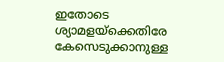ഇതോടെ ശ്യാമളയ്‌ക്കെതിരേ കേസെടുക്കാനുള്ള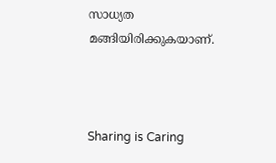സാധ്യത മങ്ങിയിരിക്കുകയാണ്.



Sharing is Caring